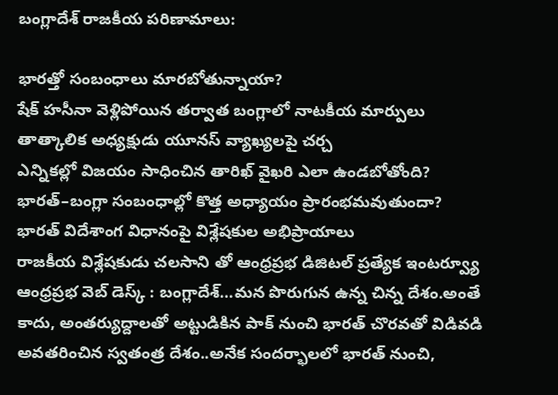బంగ్లాదేశ్ రాజకీయ పరిణామాలు:

భారత్తో సంబంధాలు మారబోతున్నాయా?
షేక్ హసీనా వెళ్లిపోయిన తర్వాత బంగ్లాలో నాటకీయ మార్పులు
తాత్కాలిక అధ్యక్షుడు యూనస్ వ్యాఖ్యలపై చర్చ
ఎన్నికల్లో విజయం సాధించిన తారిఖ్ వైఖరి ఎలా ఉండబోతోంది?
భారత్–బంగ్లా సంబంధాల్లో కొత్త అధ్యాయం ప్రారంభమవుతుందా?
భారత్ విదేశాంగ విధానంపై విశ్లేషకుల అభిప్రాయాలు
రాజకీయ విశ్లేషకుడు చలసాని తో ఆంధ్రప్రభ డిజిటల్ ప్రత్యేక ఇంటర్వ్యూ
ఆంధ్రప్రభ వెబ్ డెస్క్ : బంగ్లాదేశ్…మన పొరుగున ఉన్న చిన్న దేశం.అంతే కాదు, అంతర్యుద్దాలతో అట్టుడికిన పాక్ నుంచి భారత్ చొరవతో విడివడి అవతరించిన స్వతంత్ర దేశం..అనేక సందర్భాలలో భారత్ నుంచి,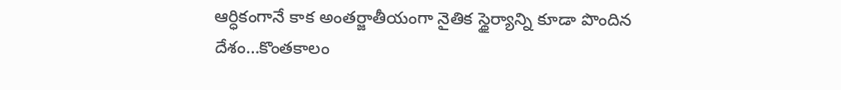ఆర్ధికంగానే కాక అంతర్జాతీయంగా నైతిక స్థైర్యాన్ని కూడా పొందిన దేశం…కొంతకాలం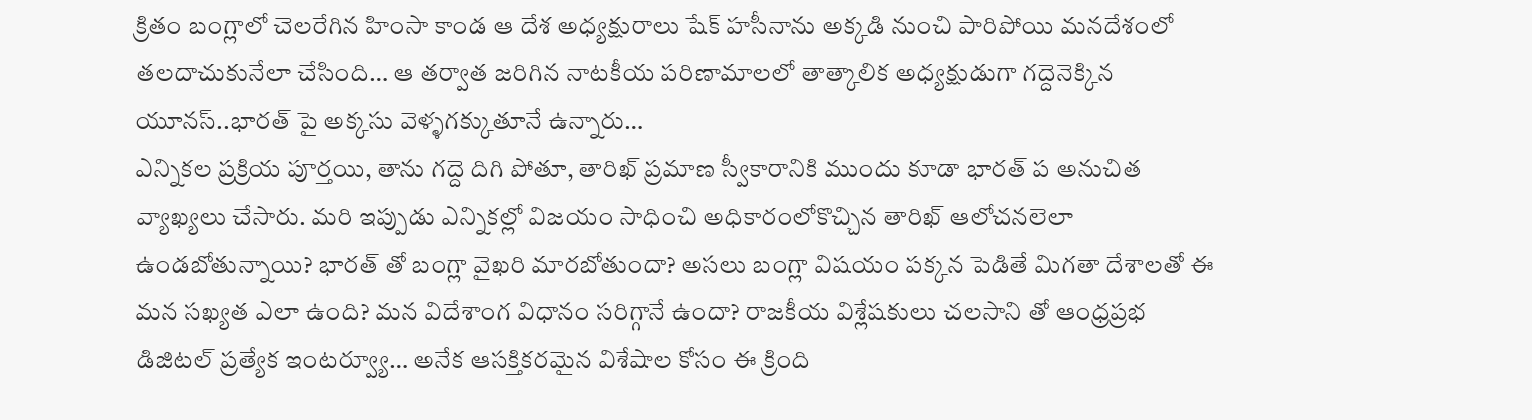క్రితం బంగ్లాలో చెలరేగిన హింసా కాండ ఆ దేశ అధ్యక్షురాలు షేక్ హసీనాను అక్కడి నుంచి పారిపోయి మనదేశంలో తలదాచుకునేలా చేసింది… ఆ తర్వాత జరిగిన నాటకీయ పరిణామాలలో తాత్కాలిక అధ్యక్షుడుగా గద్దెనెక్కిన యూనస్..భారత్ పై అక్కసు వెళ్ళగక్కుతూనే ఉన్నారు…
ఎన్నికల ప్రక్రియ పూర్తయి, తాను గద్దె దిగి పోతూ, తారిఖ్ ప్రమాణ స్వీకారానికి ముందు కూడా భారత్ ప అనుచిత వ్యాఖ్యలు చేసారు. మరి ఇప్పుడు ఎన్నికల్లో విజయం సాధించి అధికారంలోకొచ్చిన తారిఖ్ ఆలోచనలెలా ఉండబోతున్నాయి? భారత్ తో బంగ్లా వైఖరి మారబోతుందా? అసలు బంగ్లా విషయం పక్కన పెడితే మిగతా దేశాలతో ఈ మన సఖ్యత ఎలా ఉంది? మన విదేశాంగ విధానం సరిగ్గానే ఉందా? రాజకీయ విశ్లేషకులు చలసాని తో ఆంధ్రప్రభ డిజిటల్ ప్రత్యేక ఇంటర్వ్యూ… అనేక ఆసక్తికరమైన విశేషాల కోసం ఈ క్రింది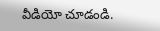వీడియో చూడండి.